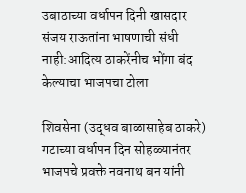उबाठाच्या वर्धापन दिनी खासदार संजय राऊतांना भाषणाची संधी नाही:आदित्य ठाकरेंनीच भोंगा बंद केल्याचा भाजपचा टोला

शिवसेना (उद्धव बाळासाहेब ठाकरे) गटाच्या वर्धापन दिन सोहळ्यानंतर भाजपचे प्रवक्ते नवनाथ बन यांनी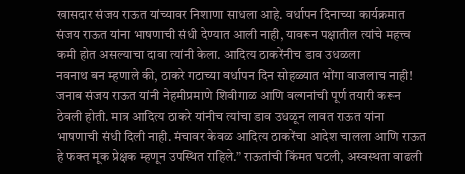खासदार संजय राऊत यांच्यावर निशाणा साधला आहे. वर्धापन दिनाच्या कार्यक्रमात संजय राऊत यांना भाषणाची संधी देण्यात आली नाही, यावरून पक्षातील त्यांचे महत्त्व कमी होत असल्याचा दावा त्यांनी केला. आदित्य ठाकरेंनीच डाव उधळला
नवनाथ बन म्हणाले की, ठाकरे गटाच्या वर्धापन दिन सोहळ्यात भोंगा वाजलाच नाही! जनाब संजय राऊत यांनी नेहमीप्रमाणे शिवीगाळ आणि वल्गनांची पूर्ण तयारी करून ठेवली होती. मात्र आदित्य ठाकरे यांनीच त्यांचा डाव उधळून लावत राऊत यांना भाषणाची संधी दिली नाही. मंचावर केवळ आदित्य ठाकरेंचा आदेश चालला आणि राऊत हे फक्त मूक प्रेक्षक म्हणून उपस्थित राहिले.” राऊतांची किंमत घटली, अस्वस्थता वाढली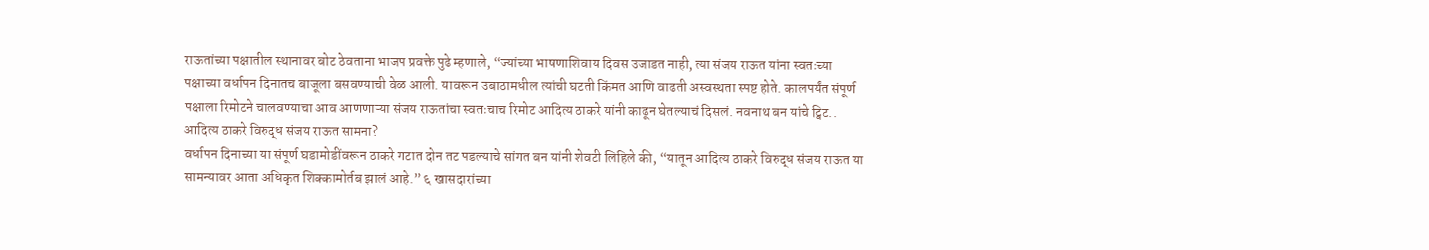राऊतांच्या पक्षातील स्थानावर बोट ठेवताना भाजप प्रवक्ते पुढे म्हणाले, “ज्यांच्या भाषणाशिवाय दिवस उजाडत नाही, त्या संजय राऊत यांना स्वतःच्या पक्षाच्या वर्धापन दिनातच बाजूला बसवण्याची वेळ आली. यावरून उबाठामधील त्यांची घटती किंमत आणि वाढती अस्वस्थता स्पष्ट होते. कालपर्यंत संपूर्ण पक्षाला रिमोटने चालवण्याचा आव आणणाऱ्या संजय राऊतांचा स्वतःचाच रिमोट आदित्य ठाकरे यांनी काढून घेतल्याचं दिसलं. नवनाथ बन यांचे ट्विट.. आदित्य ठाकरे विरुद्ध संजय राऊत सामना?
वर्धापन दिनाच्या या संपूर्ण घडामोडींवरून ठाकरे गटात दोन तट पडल्याचे सांगत बन यांनी शेवटी लिहिले की, “यातून आदित्य ठाकरे विरुद्ध संजय राऊत या सामन्यावर आता अधिकृत शिक्कामोर्तब झालं आहे.” ६ खासदारांच्या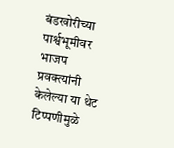बंडखोरीच्या पार्श्वभूमीवर भाजप प्रवक्त्यांनी केलेल्या या थेट टिप्पणीमुळे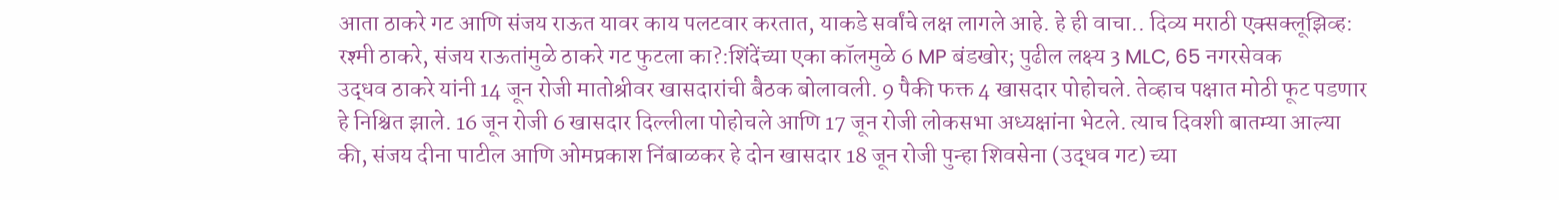आता ठाकरे गट आणि संजय राऊत यावर काय पलटवार करतात, याकडे सर्वांचे लक्ष लागले आहे. हे ही वाचा.. दिव्य मराठी एक्सक्लूझिव्ह: रश्मी ठाकरे, संजय राऊतांमुळे ठाकरे गट फुटला का?:शिंदेंच्या एका कॉलमुळे 6 MP बंडखोर; पुढील लक्ष्य 3 MLC, 65 नगरसेवक
उद्धव ठाकरे यांनी 14 जून रोजी मातोश्रीवर खासदारांची बैठक बोलावली. 9 पैकी फक्त 4 खासदार पोहोचले. तेव्हाच पक्षात मोठी फूट पडणार हे निश्चित झाले. 16 जून रोजी 6 खासदार दिल्लीला पोहोचले आणि 17 जून रोजी लोकसभा अध्यक्षांना भेटले. त्याच दिवशी बातम्या आल्या की, संजय दीना पाटील आणि ओमप्रकाश निंबाळकर हे दोन खासदार 18 जून रोजी पुन्हा शिवसेना (उद्धव गट) च्या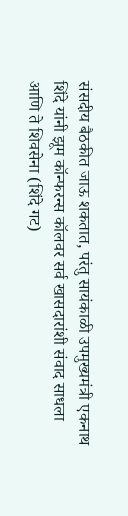संसदीय बैठकीत जाऊ शकतात, परंतु सायंकाळी उपमुख्यमंत्री एकनाथ शिंदे यांनी झूम कॉन्फरन्स कॉलवर सर्व खासदारांशी संवाद साधला आणि ते शिवसेना (शिंदे गट)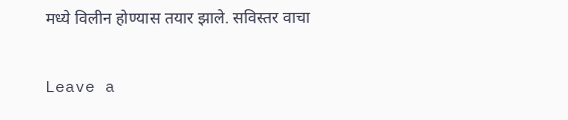मध्ये विलीन होण्यास तयार झाले. सविस्तर वाचा

Leave a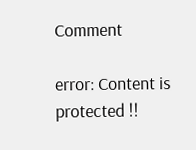Comment

error: Content is protected !!